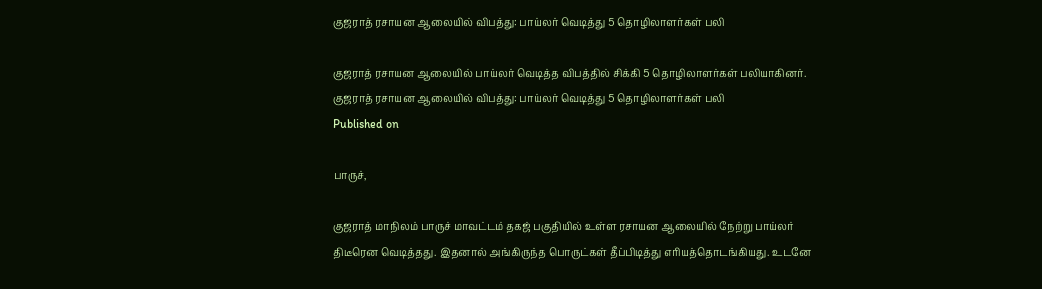குஜராத் ரசாயன ஆலையில் விபத்து: பாய்லர் வெடித்து 5 தொழிலாளர்கள் பலி

குஜராத் ரசாயன ஆலையில் பாய்லர் வெடித்த விபத்தில் சிக்கி 5 தொழிலாளர்கள் பலியாகினர்.
குஜராத் ரசாயன ஆலையில் விபத்து: பாய்லர் வெடித்து 5 தொழிலாளர்கள் பலி
Published on

பாருச்,

குஜராத் மாநிலம் பாருச் மாவட்டம் தகஜ் பகுதியில் உள்ள ரசாயன ஆலையில் நேற்று பாய்லர் திடீரென வெடித்தது. இதனால் அங்கிருந்த பொருட்கள் தீப்பிடித்து எரியத்தொடங்கியது. உடனே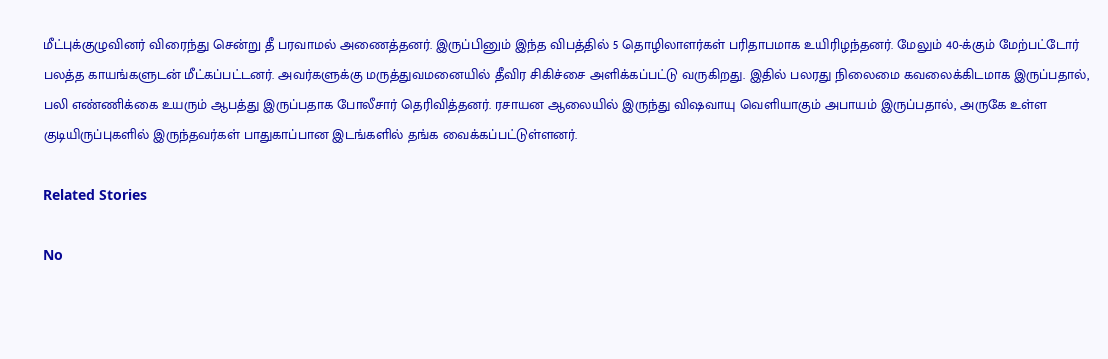மீட்புக்குழுவினர் விரைந்து சென்று தீ பரவாமல் அணைத்தனர். இருப்பினும் இந்த விபத்தில் 5 தொழிலாளர்கள் பரிதாபமாக உயிரிழந்தனர். மேலும் 40-க்கும் மேற்பட்டோர் பலத்த காயங்களுடன் மீட்கப்பட்டனர். அவர்களுக்கு மருத்துவமனையில் தீவிர சிகிச்சை அளிக்கப்பட்டு வருகிறது. இதில் பலரது நிலைமை கவலைக்கிடமாக இருப்பதால், பலி எண்ணிக்கை உயரும் ஆபத்து இருப்பதாக போலீசார் தெரிவித்தனர். ரசாயன ஆலையில் இருந்து விஷவாயு வெளியாகும் அபாயம் இருப்பதால், அருகே உள்ள குடியிருப்புகளில் இருந்தவர்கள் பாதுகாப்பான இடங்களில் தங்க வைக்கப்பட்டுள்ளனர்.

Related Stories

No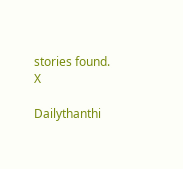stories found.
X

Dailythanthi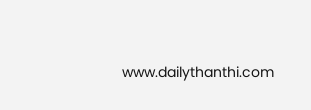www.dailythanthi.com